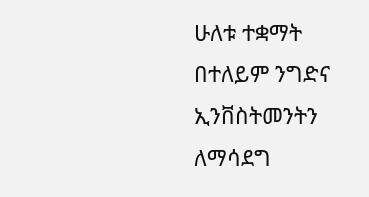ሁለቱ ተቋማት በተለይም ንግድና ኢንቨስትመንትን ለማሳደግ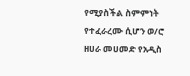የሚያስችል ስምምነት የተፈራረሙ ሲሆን ወ/ሮ ዘሀራ መሀመድ የአዲስ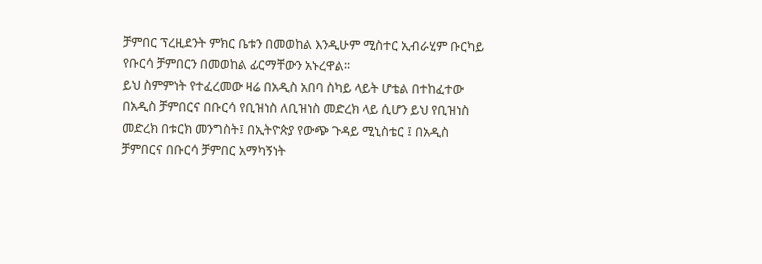ቻምበር ፕረዚደንት ምክር ቤቱን በመወከል እንዲሁም ሚስተር ኢብራሂም ቡርካይ የቡርሳ ቻምበርን በመወከል ፊርማቸውን አኑረዋል፡፡
ይህ ስምምነት የተፈረመው ዛሬ በአዲስ አበባ ስካይ ላይት ሆቴል በተከፈተው በአዲስ ቻምበርና በቡርሳ የቢዝነስ ለቢዝነስ መድረክ ላይ ሲሆን ይህ የቢዝነስ መድረክ በቱርክ መንግስት፤ በኢትዮጵያ የውጭ ጉዳይ ሚኒስቴር ፤ በአዲስ ቻምበርና በቡርሳ ቻምበር አማካኝነት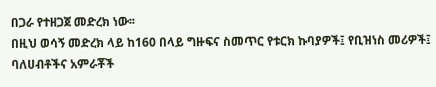በጋራ የተዘጋጀ መድረክ ነው፡፡
በዚህ ወሳኝ መድረክ ላይ ከ160 በላይ ግዙፍና ስመጥር የቱርክ ኩባያዎች፤ የቢዝነስ መሪዎች፤ ባለሀብቶችና አምራቾች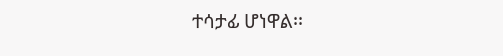ተሳታፊ ሆነዋል፡፡